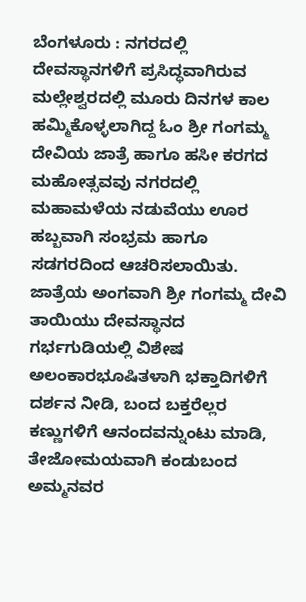ಬೆಂಗಳೂರು : ನಗರದಲ್ಲಿ ದೇವಸ್ಥಾನಗಳಿಗೆ ಪ್ರಸಿದ್ಧವಾಗಿರುವ ಮಲ್ಲೇಶ್ವರದಲ್ಲಿ ಮೂರು ದಿನಗಳ ಕಾಲ ಹಮ್ಮಿಕೊಳ್ಳಲಾಗಿದ್ದ ಓಂ ಶ್ರೀ ಗಂಗಮ್ಮ ದೇವಿಯ ಜಾತ್ರೆ ಹಾಗೂ ಹಸೀ ಕರಗದ ಮಹೋತ್ಸವವು ನಗರದಲ್ಲಿ ಮಹಾಮಳೆಯ ನಡುವೆಯು ಊರ ಹಬ್ಬವಾಗಿ ಸಂಭ್ರಮ ಹಾಗೂ ಸಡಗರದಿಂದ ಆಚರಿಸಲಾಯಿತು.
ಜಾತ್ರೆಯ ಅಂಗವಾಗಿ ಶ್ರೀ ಗಂಗಮ್ಮ ದೇವಿ ತಾಯಿಯು ದೇವಸ್ಥಾನದ ಗರ್ಭಗುಡಿಯಲ್ಲಿ ವಿಶೇಷ ಅಲಂಕಾರಭೂಷಿತಳಾಗಿ ಭಕ್ತಾದಿಗಳಿಗೆ ದರ್ಶನ ನೀಡಿ, ಬಂದ ಬಕ್ತರೆಲ್ಲರ ಕಣ್ಣುಗಳಿಗೆ ಆನಂದವನ್ನುಂಟು ಮಾಡಿ, ತೇಜೋಮಯವಾಗಿ ಕಂಡುಬಂದ ಅಮ್ಮನವರ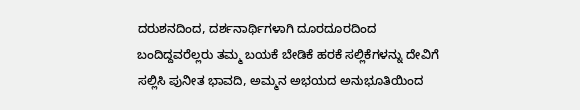ದರುಶನದಿಂದ, ದರ್ಶನಾರ್ಥಿಗಳಾಗಿ ದೂರದೂರದಿಂದ ಬಂದಿದ್ದವರೆಲ್ಲರು ತಮ್ಮ ಬಯಕೆ ಬೇಡಿಕೆ ಹರಕೆ ಸಲ್ಲಿಕೆಗಳನ್ನು ದೇವಿಗೆ ಸಲ್ಲಿಸಿ ಪುನೀತ ಭಾವದಿ, ಅಮ್ಮನ ಅಭಯದ ಅನುಭೂತಿಯಿಂದ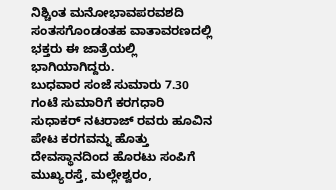ನಿಶ್ಚಿಂತ ಮನೋಭಾವಪರವಶದಿ ಸಂತಸಗೊಂಡಂತಹ ವಾತಾವರಣದಲ್ಲಿ ಭಕ್ತರು ಈ ಜಾತ್ರೆಯಲ್ಲಿ ಭಾಗಿಯಾಗಿದ್ದರು.
ಬುಧವಾರ ಸಂಜೆ ಸುಮಾರು 7.30 ಗಂಟೆ ಸುಮಾರಿಗೆ ಕರಗಧಾರಿ ಸುಧಾಕರ್ ನಟರಾಜ್ ರವರು ಹೂವಿನ ಪೇಟ ಕರಗವನ್ನು ಹೊತ್ತು ದೇವಸ್ಥಾನದಿಂದ ಹೊರಟು ಸಂಪಿಗೆ ಮುಖ್ಯರಸ್ತೆ, ಮಲ್ಲೇಶ್ವರಂ,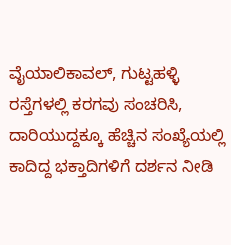ವೈಯಾಲಿಕಾವಲ್, ಗುಟ್ಟಹಳ್ಳಿ ರಸ್ತೆಗಳಲ್ಲಿ ಕರಗವು ಸಂಚರಿಸಿ, ದಾರಿಯುದ್ದಕ್ಕೂ ಹೆಚ್ಚಿನ ಸಂಖ್ಯೆಯಲ್ಲಿ ಕಾದಿದ್ದ ಭಕ್ತಾದಿಗಳಿಗೆ ದರ್ಶನ ನೀಡಿ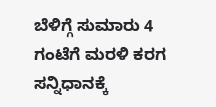ಬೆಳಿಗ್ಗೆ ಸುಮಾರು 4 ಗಂಟೆಗೆ ಮರಳಿ ಕರಗ ಸನ್ನಿಧಾನಕ್ಕೆ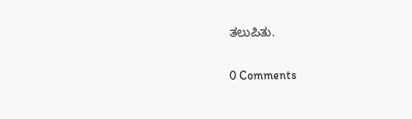ತಲುಪಿತು.


0 Comments